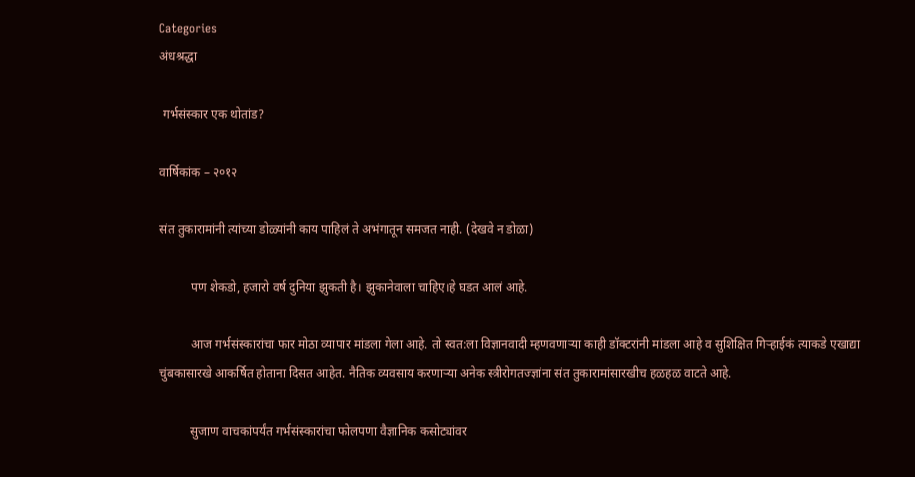Categories
अंधश्रद्धा

 गर्भसंस्कार एक थोतांड?

वार्षिकांक – २०१२

संत तुकारामांनी त्यांच्या डोळ्यांनी काय पाहिलं ते अभंगातून समजत नाही. (देखवे न डोळा)

          पण शेकडो, हजारो वर्ष दुनिया झुकती है। झुकानेवाला चाहिए।हे घडत आलं आहे.

          आज गर्भसंस्कारांचा फार मोठा व्यापार मांडला गेला आहे. तो स्वत:ला विज्ञानवादी म्हणवणार्‍या काही डॉक्टरांनी मांडला आहे व सुशिक्षित गिर्‍हाईकं त्याकडे एखाद्या चुंबकासारखे आकर्षित होताना दिसत आहेत. नैतिक व्यवसाय करणार्‍या अनेक स्त्रीरोगतज्ज्ञांना संत तुकारामांसारखीच हळहळ वाटते आहे.

          सुजाण वाचकांपर्यंत गर्भसंस्कारांचा फोलपणा वैज्ञानिक कसोट्यांवर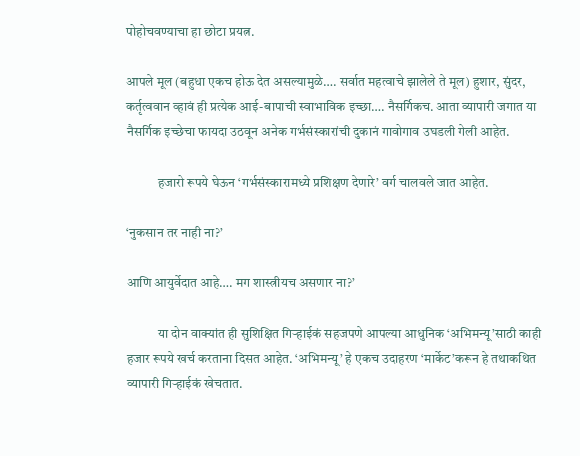पोहोचवण्याचा हा छोटा प्रयत्न.

आपले मूल (बहुधा एकच होऊ देत असल्यामुळे…. सर्वात महत्वाचे झालेले ते मूल) हुशार, सुंदर, कर्तृत्ववान व्हावं ही प्रत्येक आई-बापाची स्वाभाविक इच्छा…. नैसर्गिकच. आता व्यापारी जगात या नैसर्गिक इच्छेचा फायदा उठवून अनेक गर्भसंस्कारांची दुकानं गावोगाव उघडली गेली आहेत.

            हजारो रूपये घेऊन ‘गर्भसंस्कारामध्ये प्रशिक्षण देणारे’ वर्ग चालवले जात आहेत.

‘नुकसान तर नाही ना?’

आणि आयुर्वेदात आहे…. मग शास्त्रीयच असणार ना?’

            या दोन वाक्यांत ही सुशिक्षित गिर्‍हाईकं सहजपणे आपल्या आधुनिक ‘अभिमन्यू’साठी काही हजार रूपये खर्च करताना दिसत आहेत. ‘अभिमन्यू’ हे एकच उदाहरण ‘मार्केट’करून हे तथाकथित व्यापारी गिर्‍हाईकं खेचतात.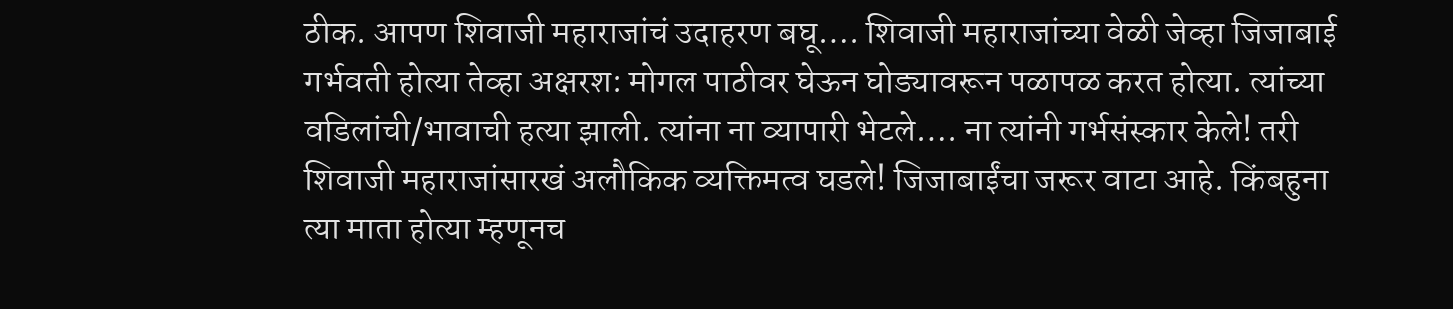ठीक. आपण शिवाजी महाराजांचं उदाहरण बघू…. शिवाजी महाराजांच्या वेळी जेव्हा जिजाबाई गर्भवती होत्या तेव्हा अक्षरश: मोगल पाठीवर घेऊन घोड्यावरून पळापळ करत होत्या. त्यांच्या वडिलांची/भावाची हत्या झाली. त्यांना ना व्यापारी भेटले…. ना त्यांनी गर्भसंस्कार केले! तरी शिवाजी महाराजांसारखं अलौकिक व्यक्तिमत्व घडले! जिजाबाईंचा जरूर वाटा आहे. किंबहुना त्या माता होत्या म्हणूनच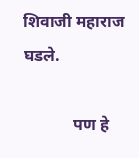शिवाजी महाराज घडले.

            पण हे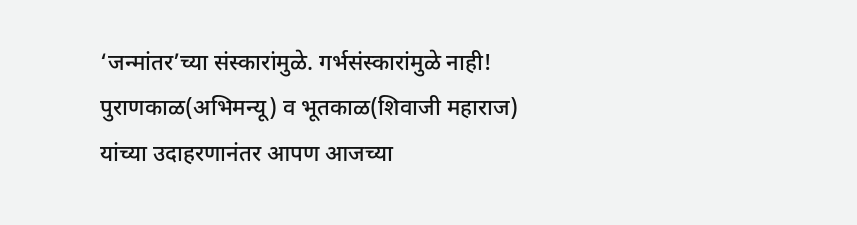‘जन्मांतर’च्या संस्कारांमुळे. गर्भसंस्कारांमुळे नाही! पुराणकाळ(अभिमन्यू) व भूतकाळ(शिवाजी महाराज) यांच्या उदाहरणानंतर आपण आजच्या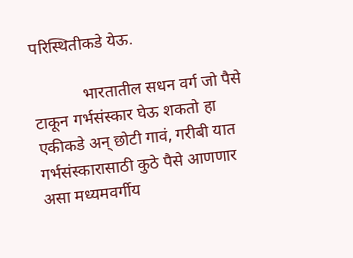परिस्थितीकडे येऊ.

            भारतातील सधन वर्ग जो पैसे टाकून गर्भसंस्कार घेऊ शकतो हा एकीकडे अन् छोटी गावं, गरीबी यात गर्भसंस्कारासाठी कुठे पैसे आणणार असा मध्यमवर्गीय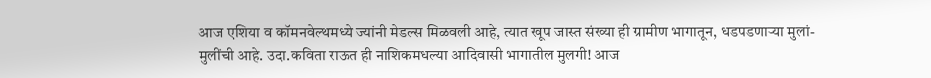आज एशिया व कॉमनवेल्थमध्ये ज्यांनी मेडल्स मिळवली आहे, त्यात खूप जास्त संख्या ही ग्रामीण भागातून, धडपडणार्‍या मुलां-मुलींची आहे. उदा.कविता राऊत ही नाशिकमधल्या आदिवासी भागातील मुलगी! आज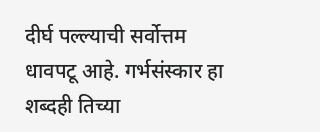दीर्घ पल्ल्याची सर्वोत्तम धावपटू आहे. गर्भसंस्कार हा शब्दही तिच्या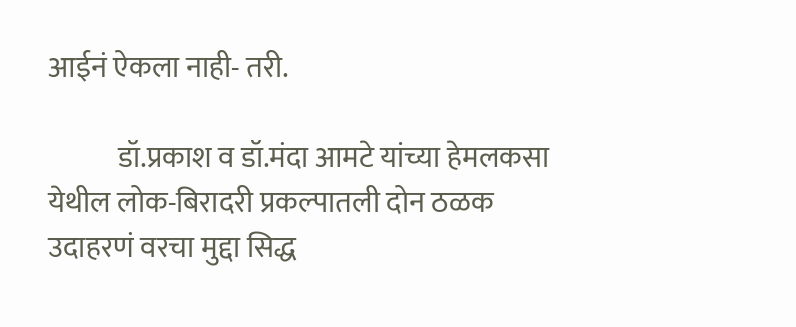आईनं ऐकला नाही- तरी.

            डॉ.प्रकाश व डॉ.मंदा आमटे यांच्या हेमलकसा येथील लोक-बिरादरी प्रकल्पातली दोन ठळक उदाहरणं वरचा मुद्दा सिद्ध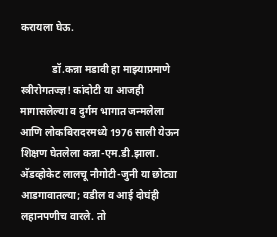करायला घेऊ.

            डॉ.कन्ना मडावी हा माझ्याप्रमाणे स्त्रीरोगतज्ज्ञ! कांदोटी या आजही मागासलेल्या व दुर्गम भागात जन्मलेला आणि लोकबिरादरमध्ये 1976 साली येऊन शिक्षण घेतलेला कन्ना-एम.डी.झाला. अ‍ॅडव्होकेट लालचू नौगोटी-जुनी या छोट्या आडगावातल्या; वडील व आई दोघंही लहानपणीच वारले. तो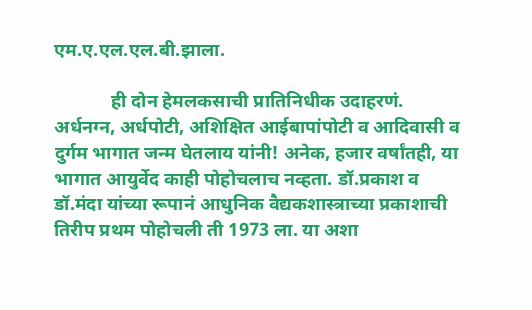एम.ए.एल.एल.बी.झाला.

            ही दोन हेमलकसाची प्रातिनिधीक उदाहरणं. अर्धनग्न, अर्धपोटी, अशिक्षित आईबापांपोटी व आदिवासी व दुर्गम भागात जन्म घेतलाय यांनी! अनेक, हजार वर्षांतही, या भागात आयुर्वेद काही पोहोचलाच नव्हता. डॉ.प्रकाश व डॉ.मंदा यांच्या रूपानं आधुनिक वैद्यकशास्त्राच्या प्रकाशाची तिरीप प्रथम पोहोचली ती 1973 ला. या अशा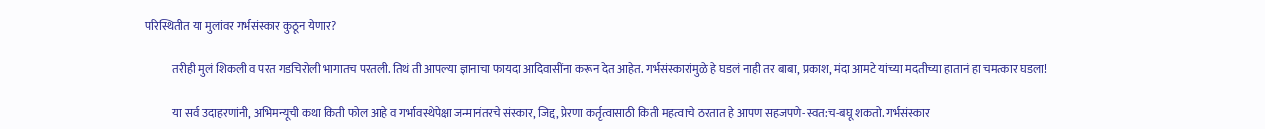परिस्थितीत या मुलांवर गर्भसंस्कार कुठून येणार?

            तरीही मुलं शिकली व परत गडचिरोली भागातच परतली. तिथं ती आपल्या ज्ञानाचा फायदा आदिवासींना करून देत आहेत. गर्भसंस्कारांमुळे हे घडलं नाही तर बाबा, प्रकाश, मंदा आमटे यांच्या मदतीच्या हातानं हा चमत्कार घडला!

            या सर्व उदाहरणांनी, अभिमन्यूची कथा किती फोल आहे व गर्भावस्थेपेक्षा जन्मानंतरचे संस्कार, जिद्द, प्रेरणा कर्तृत्वासाठी किती महत्वाचे ठरतात हे आपण सहजपणे-स्वत:च-बघू शकतो. गर्भसंस्कार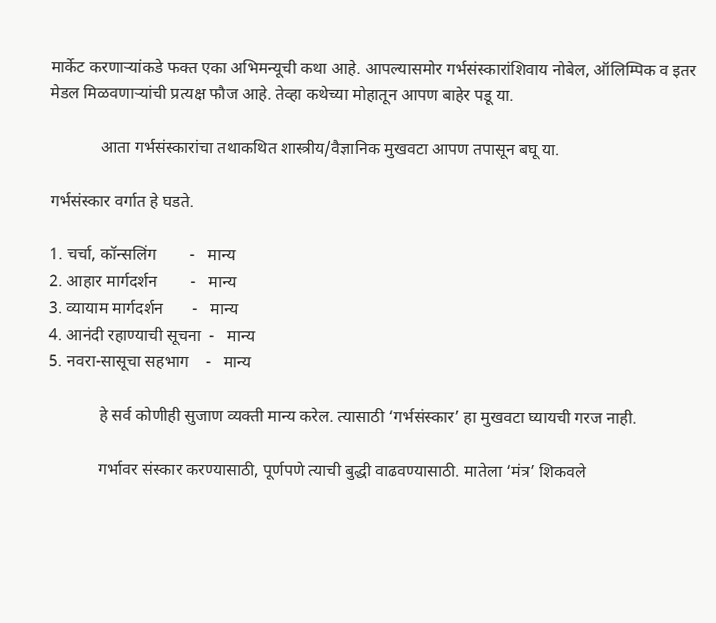मार्केट करणार्‍यांकडे फक्त एका अभिमन्यूची कथा आहे. आपल्यासमोर गर्भसंस्कारांशिवाय नोबेल, ऑलिम्पिक व इतर मेडल मिळवणार्‍यांची प्रत्यक्ष फौज आहे. तेव्हा कथेच्या मोहातून आपण बाहेर पडू या.

            आता गर्भसंस्कारांचा तथाकथित शास्त्रीय/वैज्ञानिक मुखवटा आपण तपासून बघू या.

गर्भसंस्कार वर्गात हे घडते.

1. चर्चा, कॉन्सलिंग        -   मान्य
2. आहार मार्गदर्शन        -   मान्य
3. व्यायाम मार्गदर्शन       -   मान्य
4. आनंदी रहाण्याची सूचना  -   मान्य
5. नवरा-सासूचा सहभाग    -   मान्य

            हे सर्व कोणीही सुजाण व्यक्ती मान्य करेल. त्यासाठी ‘गर्भसंस्कार’ हा मुखवटा घ्यायची गरज नाही.

            गर्भावर संस्कार करण्यासाठी, पूर्णपणे त्याची बुद्धी वाढवण्यासाठी. मातेला ‘मंत्र’ शिकवले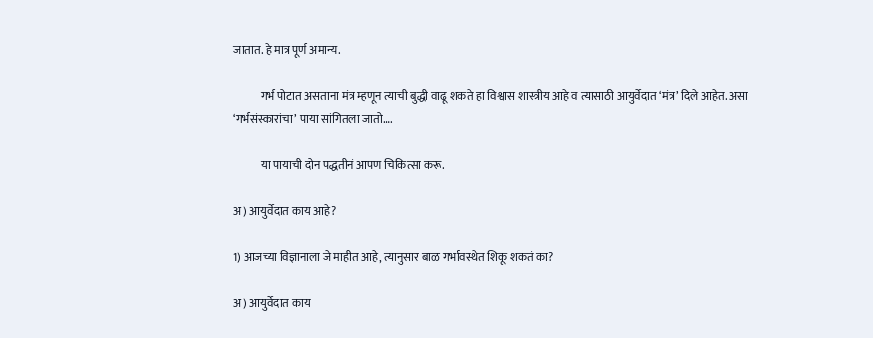जातात. हे मात्र पूर्ण अमान्य.

            गर्भ पोटात असताना मंत्र म्हणून त्याची बुद्धी वाढू शकते हा विश्वास शास्त्रीय आहे व त्यासाठी आयुर्वेदात ‘मंत्र’ दिले आहेत. असा ‘गर्भसंस्कारांचा’ पाया सांगितला जातो….

            या पायाची दोन पद्धतीनं आपण चिकित्सा करू.

अ) आयुर्वेदात काय आहे?

1) आजच्या विज्ञानाला जे माहीत आहे, त्यानुसार बाळ गर्भावस्थेत शिकू शकतं का?

अ) आयुर्वेदात काय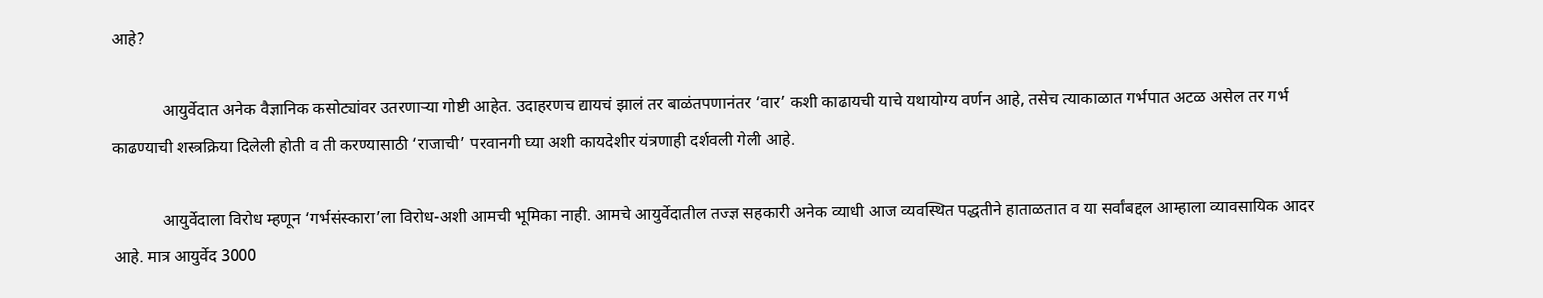आहे?

            आयुर्वेदात अनेक वैज्ञानिक कसोट्यांवर उतरणार्‍या गोष्टी आहेत. उदाहरणच द्यायचं झालं तर बाळंतपणानंतर ‘वार’ कशी काढायची याचे यथायोग्य वर्णन आहे, तसेच त्याकाळात गर्भपात अटळ असेल तर गर्भ काढण्याची शस्त्रक्रिया दिलेली होती व ती करण्यासाठी ‘राजाची’ परवानगी घ्या अशी कायदेशीर यंत्रणाही दर्शवली गेली आहे.

            आयुर्वेदाला विरोध म्हणून ‘गर्भसंस्कारा’ला विरोध-अशी आमची भूमिका नाही. आमचे आयुर्वेदातील तज्ज्ञ सहकारी अनेक व्याधी आज व्यवस्थित पद्धतीने हाताळतात व या सर्वांबद्दल आम्हाला व्यावसायिक आदर आहे. मात्र आयुर्वेद 3000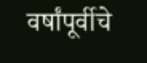वर्षांपूर्वीचे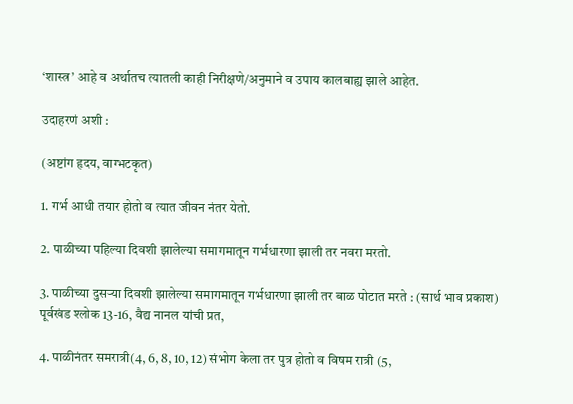‘शास्त्र’ आहे व अर्थातच त्यातली काही निरीक्षणे/अनुमाने व उपाय कालबाह्य झाले आहेत.

उदाहरणं अशी :

(अष्टांग हृदय, वाग्भटकृत)

1. गर्भ आधी तयार होतो व त्यात जीवन नंतर येतो.

2. पाळीच्या पहिल्या दिवशी झालेल्या समागमातून गर्भधारणा झाली तर नवरा मरतो.

3. पाळीच्या दुसर्‍या दिवशी झालेल्या समागमातून गर्भधारणा झाली तर बाळ पोटात मरते : (सार्थ भाव प्रकाश) पूर्वखंड श्लोक 13-16, वैद्य नानल यांची प्रत,

4. पाळीनंतर समरात्री(4, 6, 8, 10, 12) संभोग केला तर पुत्र होतो व विषम रात्री (5,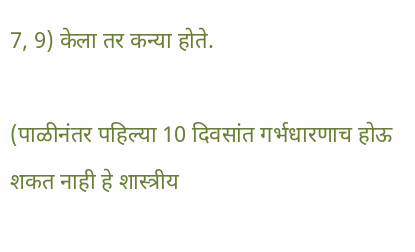7, 9) केला तर कन्या होते.

(पाळीनंतर पहिल्या 10 दिवसांत गर्भधारणाच होऊ शकत नाही हे शास्त्रीय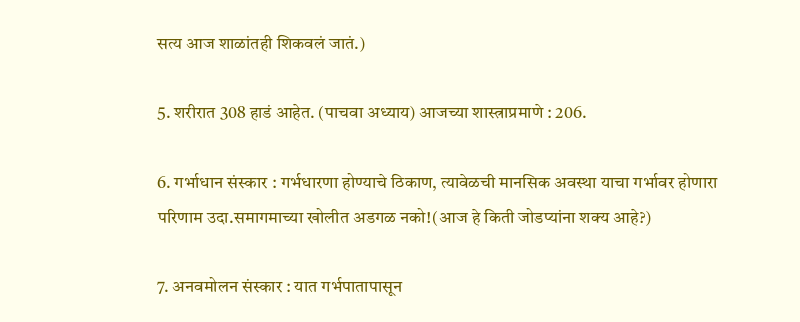सत्य आज शाळांतही शिकवलं जातं.)

5. शरीरात 308 हाडं आहेत. (पाचवा अध्याय) आजच्या शास्त्राप्रमाणे : 206.

6. गर्भाधान संस्कार : गर्भधारणा होण्याचे ठिकाण, त्यावेळची मानसिक अवस्था याचा गर्भावर होणारा परिणाम उदा.समागमाच्या खोलीत अडगळ नको!(आज हे किती जोडप्यांना शक्य आहे?)

7. अनवमोलन संस्कार : यात गर्भपातापासून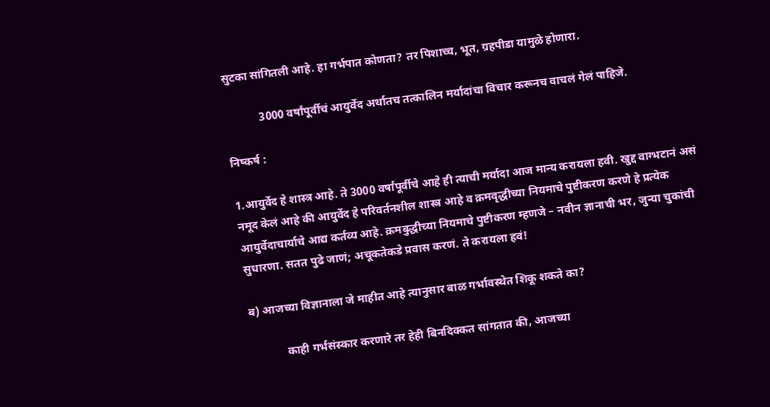सुटका सांगितली आहे. हा गर्भपात कोणता? तर पिशाच्च, भूत, ग्रहपीडा यामुळे होणारा.

            3000 वर्षांपूर्वीचं आयुर्वेद अर्थातच तत्कालिन मर्यादांचा विचार करूनच वाचलं गेलं पाहिजे.

निष्कर्ष :

1.आयुर्वेद हे शास्त्र आहे. ते 3000 वर्षांपूर्वीचे आहे ही त्याची मर्यादा आज मान्य करायला हवी. खुद्द वाग्भटानं असं नमूद केलं आहे की आयुर्वेद हे परिवर्तनशील शास्त्र आहे व क्रमवृद्धीच्या नियमाचे पुष्टीकरण करणे हे प्रत्येक आयुर्वेदाचार्याचे आद्य कर्तव्य आहे. क्रमबुद्धीच्या नियमाचे पुष्टीकरण म्हणजे – नवीन ज्ञानाची भर, जुन्या चुकांची सुधारणा. सतत पुढे जाणं; अचूकतेकडे प्रवास करणं. ते करायला हवं!

ब) आजच्या विज्ञानाला जे माहीत आहे त्यानुसार बाळ गर्भावस्थेत शिकू शकते का?

            काही गर्भसंस्कार करणारे तर हेही बिनदिक्कत सांगतात की, आजच्या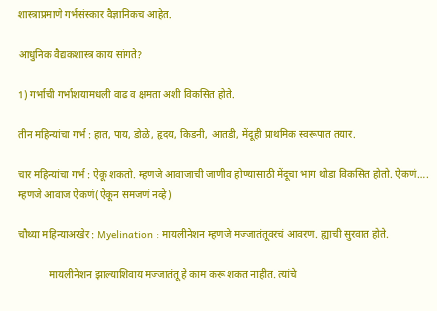शास्त्राप्रमाणे गर्भसंस्कार वैज्ञानिकच आहेत.

आधुनिक वैद्यकशास्त्र काय सांगते?

1) गर्भाची गर्भाशयामधली वाढ व क्षमता अशी विकसित होते.

तीन महिन्यांचा गर्भ : हात, पाय, डोळे, हृदय, किडनी, आतडी, मेंदूही प्राथमिक स्वरूपात तयार.

चार महिन्यांचा गर्भ : ऐकू शकतो. म्हणजे आवाजाची जाणीव होण्यासाठी मेंदूचा भाग थोडा विकसित होतो. ऐकणं…. म्हणजे आवाज ऐकणं(ऐकून समजणं नव्हे)

चौथ्या महिन्याअखेर : Myelination : मायलीनेशन म्हणजे मज्जातंतूवरचं आवरण. ह्याची सुरवात होते.

            मायलीनेशन झाल्याशिवाय मज्जातंतू हे काम करू शकत नाहीत. त्यांचे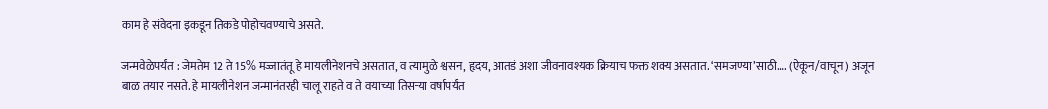काम हे संवेदना इकडून तिकडे पोहोचवण्याचे असते.

जन्मवेळेपर्यंत : जेमतेम 12 ते 15% मज्जातंतू हे मायलीनेशनचे असतात, व त्यामुळे श्वसन, हृदय, आतडं अशा जीवनावश्यक क्रियाच फक्त शक्य असतात. ‘समजण्या’साठी…. (ऐकून/वाचून) अजून बाळ तयार नसते. हे मायलीनेशन जन्मानंतरही चालू राहते व ते वयाच्या तिसर्‍या वर्षापर्यंत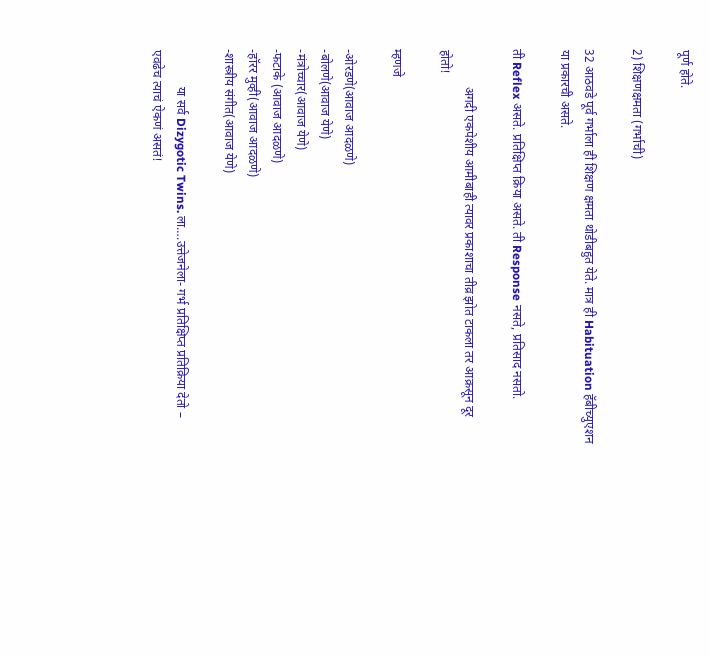पूर्ण होते.

2) शिक्षणक्षमता (गर्भाची)

32 आठवडे पूर्व गर्भाला ही शिक्षण क्षमता थोडीबहुत येते. मात्र ही Habituation हॅबीच्युएशन या प्रकारची असते.

ती Reflex असते. प्रतिक्षिप्त क्रिया असते. ती Response नसते, प्रतिसाद नसतो.

            अगदी एकपेशीय आमीबाही त्यावर प्रकाशाचा तीव्र झोत टाकला तर आक्रसून दूर होतो!

म्हणजे

-ओरडणे(आवाज आदळणे)
-बोलणे(आवाज येणे)
-मंत्रोच्चार(आवाज येणे)
-फटाके (आवाज आदळणे)
-हॉरर मुव्ही(आवाज आदळणे)
-शास्त्रीय संगीत(आवाज येणे)

            या सर्व Dizygotic Twins. ला….उत्तेजनेला- गर्भ प्रतिक्षिप्त प्रतिक्रिया देतो – एवढेच त्याचं ऐकणं असतं!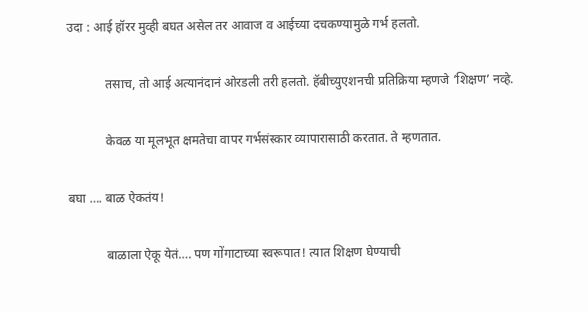उदा : आई हॉरर मुव्ही बघत असेल तर आवाज व आईच्या दचकण्यामुळे गर्भ हलतो.

            तसाच, तो आई अत्यानंदानं ओरडली तरी हलतो. हॅबीच्युएशनची प्रतिक्रिया म्हणजे ‘शिक्षण’ नव्हे.

            केवळ या मूलभूत क्षमतेचा वापर गर्भसंस्कार व्यापारासाठी करतात. ते म्हणतात.

बघा …. बाळ ऐकतंय!

            बाळाला ऐकू येतं…. पण गोंगाटाच्या स्वरूपात! त्यात शिक्षण घेण्याची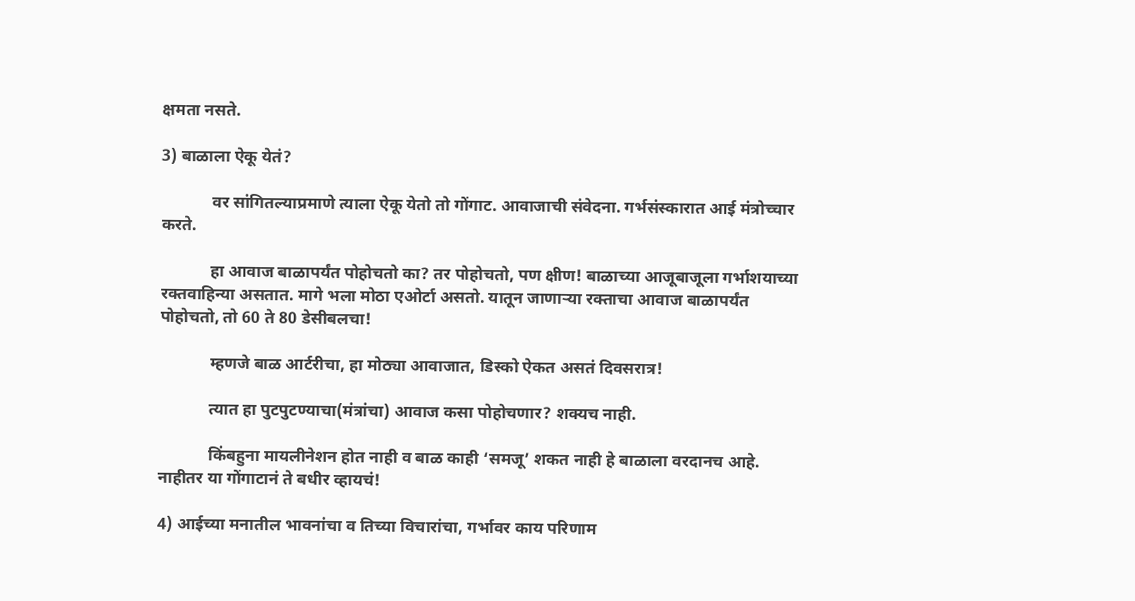क्षमता नसते.

3) बाळाला ऐकू येतं?

            वर सांगितल्याप्रमाणे त्याला ऐकू येतो तो गोंगाट. आवाजाची संवेदना. गर्भसंस्कारात आई मंत्रोच्चार करते.

            हा आवाज बाळापर्यंत पोहोचतो का? तर पोहोचतो, पण क्षीण! बाळाच्या आजूबाजूला गर्भाशयाच्या रक्तवाहिन्या असतात. मागे भला मोठा एओर्टा असतो. यातून जाणार्‍या रक्ताचा आवाज बाळापर्यंत पोहोचतो, तो 60 ते 80 डेसीबलचा!

            म्हणजे बाळ आर्टरीचा, हा मोठ्या आवाजात, डिस्को ऐकत असतं दिवसरात्र!

            त्यात हा पुटपुटण्याचा(मंत्रांचा) आवाज कसा पोहोचणार? शक्यच नाही.

            किंबहुना मायलीनेशन होत नाही व बाळ काही ‘समजू’ शकत नाही हे बाळाला वरदानच आहे. नाहीतर या गोंगाटानं ते बधीर व्हायचं!

4) आईच्या मनातील भावनांचा व तिच्या विचारांचा, गर्भावर काय परिणाम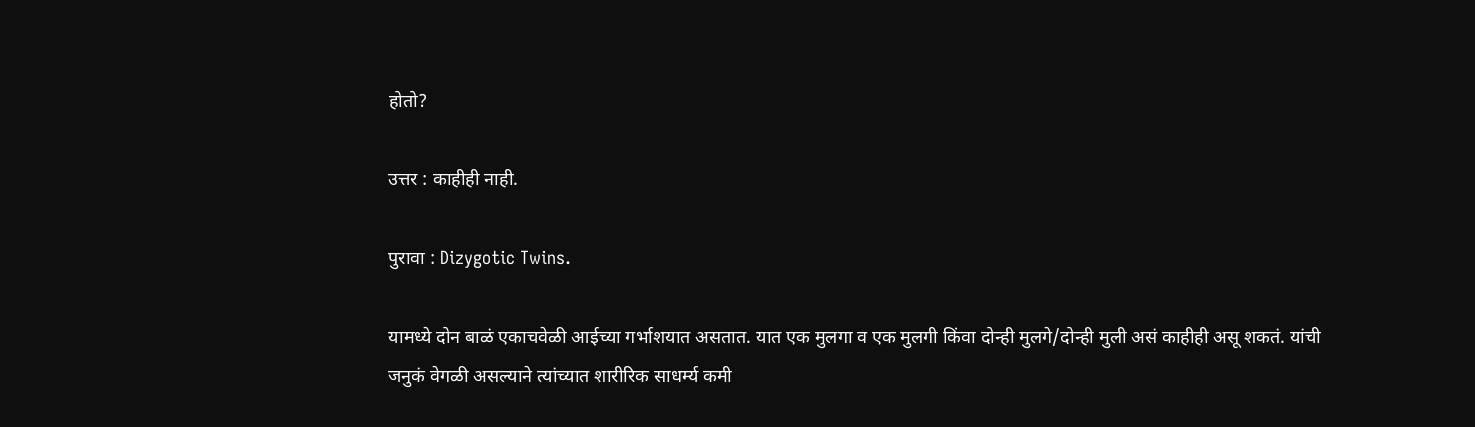होतो?

उत्तर : काहीही नाही.

पुरावा : Dizygotic Twins.

यामध्ये दोन बाळं एकाचवेळी आईच्या गर्भाशयात असतात. यात एक मुलगा व एक मुलगी किंवा दोन्ही मुलगे/दोन्ही मुली असं काहीही असू शकतं. यांची जनुकं वेगळी असल्याने त्यांच्यात शारीरिक साधर्म्य कमी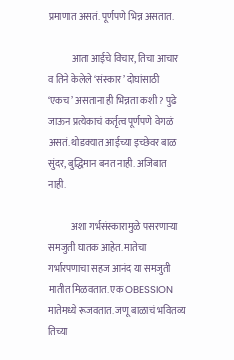प्रमाणात असतं. पूर्णपणे भिन्न असतात.

            आता आईचे विचार, तिचा आचार व तिने केलेले ‘संस्कार’ दोघांसाठी ‘एकच’ असताना ही भिन्नता कशी? पुढे जाऊन प्रत्येकाचं कर्तृत्व पूर्णपणे वेगळं असतं. थोडक्यात आईच्या इच्छेवर बाळ सुंदर, बुद्धिमान बनत नाही. अजिबात नाही.

            अशा गर्भसंस्कारामुळे पसरणार्‍या समजुती घातक आहेत. मातेचा गर्भारपणाचा सहज आनंद या समजुती मातीत मिळवतात. एक OBESSION मातेमध्ये रूजवतात. जणू बाळाचं भवितव्य तिच्या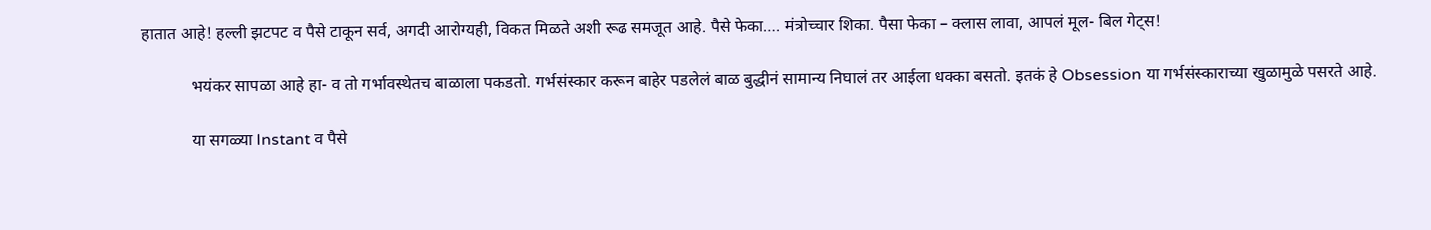हातात आहे! हल्ली झटपट व पैसे टाकून सर्व, अगदी आरोग्यही, विकत मिळते अशी रूढ समजूत आहे. पैसे फेका…. मंत्रोच्चार शिका. पैसा फेका – क्लास लावा, आपलं मूल- बिल गेट्स!

            भयंकर सापळा आहे हा- व तो गर्भावस्थेतच बाळाला पकडतो. गर्भसंस्कार करून बाहेर पडलेलं बाळ बुद्धीनं सामान्य निघालं तर आईला धक्का बसतो. इतकं हे Obsession या गर्भसंस्काराच्या खुळामुळे पसरते आहे.

            या सगळ्या Instant व पैसे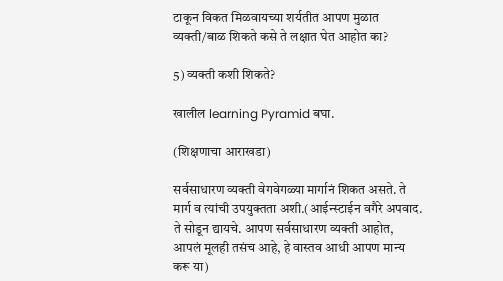टाकून विकत मिळवायच्या शर्यतीत आपण मुळात व्यक्ती/बाळ शिकते कसे ते लक्षात घेत आहोत का?

5) व्यक्ती कशी शिकते?

खालील learning Pyramid बघा.

(शिक्षणाचा आराखडा)

सर्वसाधारण व्यक्ती वेगवेगळ्या मार्गानं शिकत असते. ते मार्ग व त्यांची उपयुक्तता अशी.(आईन्स्टाईन वगैरे अपवाद. ते सोडून द्यायचे. आपण सर्वसाधारण व्यक्ती आहोत, आपलं मूलही तसंच आहे, हे वास्तव आधी आपण मान्य करू या)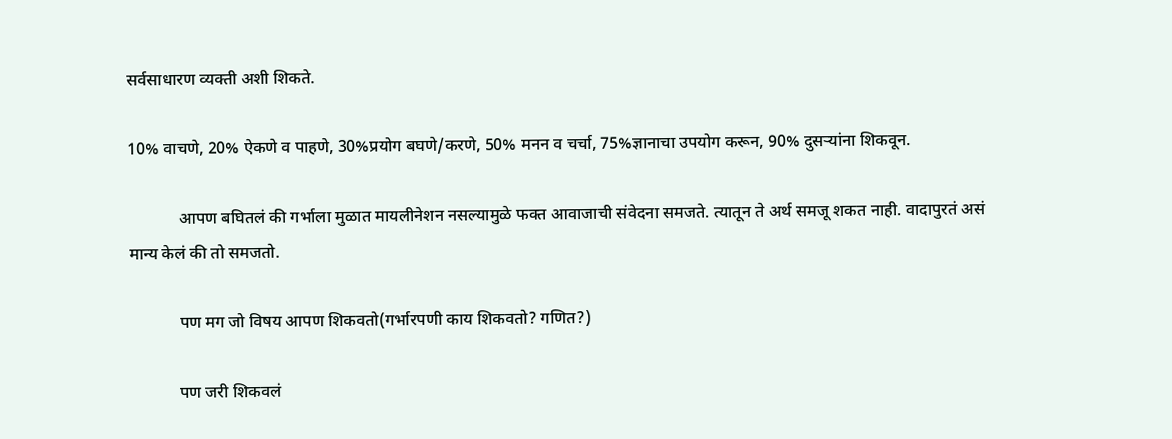सर्वसाधारण व्यक्ती अशी शिकते.

10% वाचणे, 20% ऐकणे व पाहणे, 30%प्रयोग बघणे/करणे, 50% मनन व चर्चा, 75%ज्ञानाचा उपयोग करून, 90% दुसर्‍यांना शिकवून.

            आपण बघितलं की गर्भाला मुळात मायलीनेशन नसल्यामुळे फक्त आवाजाची संवेदना समजते. त्यातून ते अर्थ समजू शकत नाही. वादापुरतं असं मान्य केलं की तो समजतो.

            पण मग जो विषय आपण शिकवतो(गर्भारपणी काय शिकवतो? गणित?)

            पण जरी शिकवलं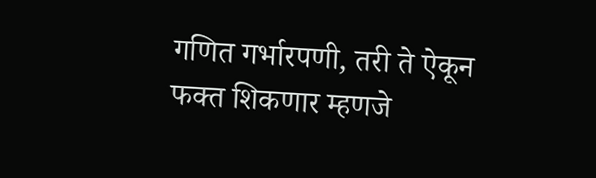गणित गर्भारपणी, तरी ते ऐकून फक्त शिकणार म्हणजे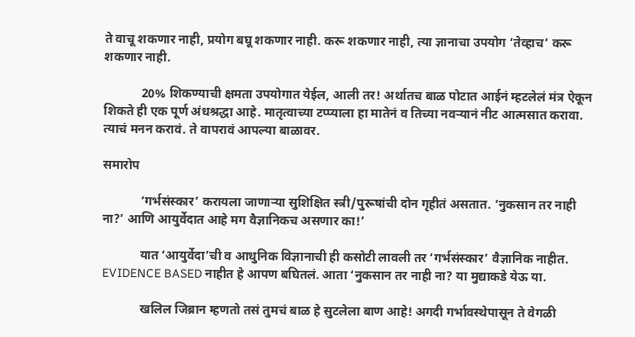ते वाचू शकणार नाही, प्रयोग बघू शकणार नाही. करू शकणार नाही, त्या ज्ञानाचा उपयोग ‘तेव्हाच’ करू शकणार नाही.

            20% शिकण्याची क्षमता उपयोगात येईल, आली तर! अर्थातच बाळ पोटात आईनं म्हटलेलं मंत्र ऐकून शिकते ही एक पूर्ण अंधश्रद्धा आहे. मातृत्वाच्या टप्प्याला हा मातेनं व तिच्या नवर्‍यानं नीट आत्मसात करावा. त्याचं मनन करावं. ते वापरावं आपल्या बाळावर.

समारोप

            ‘गर्भसंस्कार’ करायला जाणार्‍या सुशिक्षित स्त्री/पुरूषांची दोन गृहीतं असतात. ‘नुकसान तर नाही ना?’ आणि आयुर्वेदात आहे मग वैज्ञानिकच असणार का!’

            यात ‘आयुर्वेदा’ची व आधुनिक विज्ञानाची ही कसोटी लावली तर ‘गर्भसंस्कार’ वैज्ञानिक नाहीत. EVIDENCE BASED नाहीत हे आपण बघितलं. आता ‘नुकसान तर नाही ना? या मुद्याकडे येऊ या.

            खलिल जिब्रान म्हणतो तसं तुमचं बाळ हे सुटलेला बाण आहे! अगदी गर्भावस्थेपासून ते वेगळी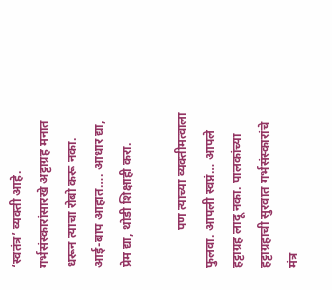‘स्वतंत्र’ व्यक्ती आहे. गर्भसंस्कारांसारखे अट्टाग्रह मनात धरून त्याचा रोबो करू नका. आई-बाप आहात…. आधार द्या, प्रेम द्या, थोडी शिक्षाही करा.

            पण त्याच्या व्यक्तीमत्वाला फुलवा. आपली स्वप्नं… आपले हट्टाग्रह लादू नका. पालकांच्या हट्टाग्रहाची सुरवात गर्भसंस्कारांचे मंत्र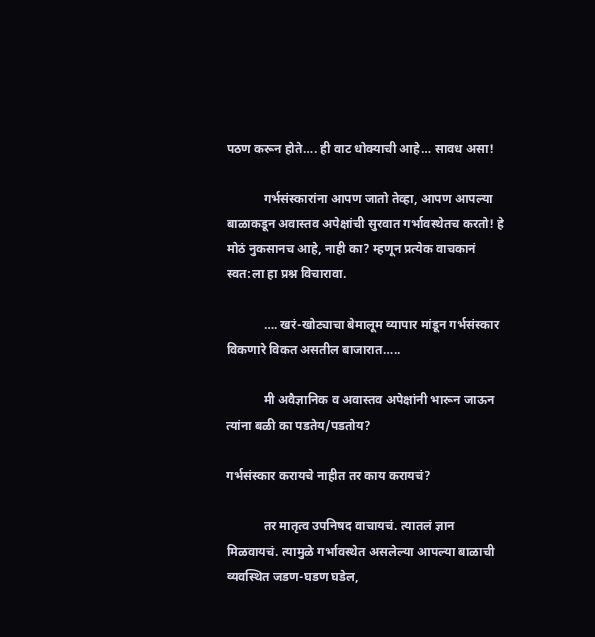पठण करून होते…. ही वाट धोक्याची आहे… सावध असा!

            गर्भसंस्कारांना आपण जातो तेव्हा, आपण आपल्या बाळाकडून अवास्तव अपेक्षांची सुरवात गर्भावस्थेतच करतो! हे मोठं नुकसानच आहे, नाही का? म्हणून प्रत्येक वाचकानं स्वत:ला हा प्रश्न विचारावा.

            …. खरं-खोट्याचा बेमालूम व्यापार मांडून गर्भसंस्कार विकणारे विकत असतील बाजारात…..

            मी अवैज्ञानिक व अवास्तव अपेक्षांनी भारून जाऊन त्यांना बळी का पडतेय/पडतोय?

गर्भसंस्कार करायचे नाहीत तर काय करायचं?

            तर मातृत्व उपनिषद वाचायचं. त्यातलं ज्ञान मिळवायचं. त्यामुळे गर्भावस्थेत असलेल्या आपल्या बाळाची व्यवस्थित जडण-घडण घडेल,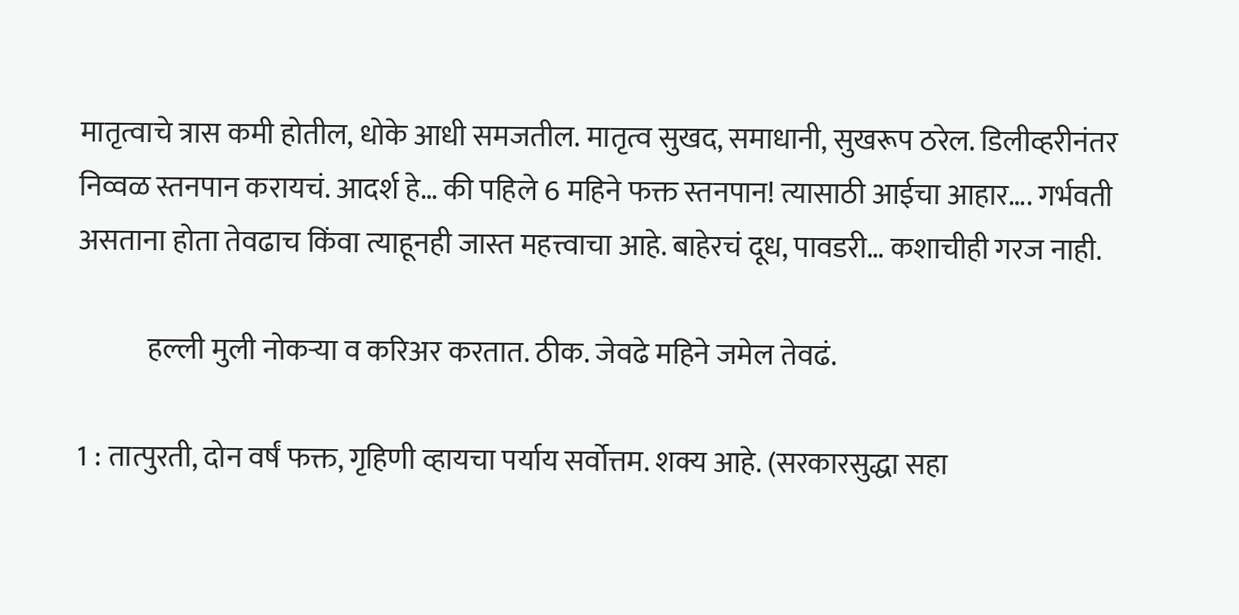मातृत्वाचे त्रास कमी होतील, धोके आधी समजतील. मातृत्व सुखद, समाधानी, सुखरूप ठरेल. डिलीव्हरीनंतर निव्वळ स्तनपान करायचं. आदर्श हे… की पहिले 6 महिने फक्त स्तनपान! त्यासाठी आईचा आहार…. गर्भवती असताना होता तेवढाच किंवा त्याहूनही जास्त महत्त्वाचा आहे. बाहेरचं दूध, पावडरी… कशाचीही गरज नाही.

            हल्ली मुली नोकर्‍या व करिअर करतात. ठीक. जेवढे महिने जमेल तेवढं.

1 : तात्पुरती, दोन वर्षं फक्त, गृहिणी व्हायचा पर्याय सर्वोत्तम. शक्य आहे. (सरकारसुद्धा सहा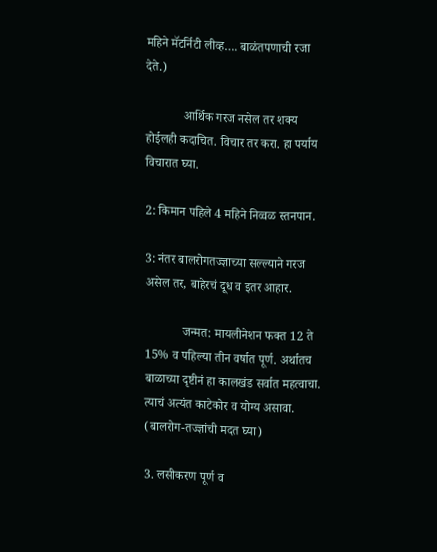महिने मॅटर्निटी लीव्ह…. बाळंतपणाची रजा देते.)

            आर्थिक गरज नसेल तर शक्य होईलही कदाचित. विचार तर करा. हा पर्याय विचारात घ्या.

2: किमान पहिले 4 महिने निव्वळ स्तनपान.

3: नंतर बालरोगतज्ज्ञाच्या सल्ल्याने गरज असेल तर, बाहेरचं दूध व इतर आहार.

            जन्मत: मायलीनेशन फक्त 12 ते 15% व पहिल्या तीन वर्षात पूर्ण. अर्थातच बाळाच्या दृष्टीनं हा कालखंड सर्वात महत्वाचा. त्याचं अत्यंत काटेकोर व योग्य असावा. (बालरोग-तज्ज्ञांची मदत घ्या)

3. लसीकरण पूर्ण व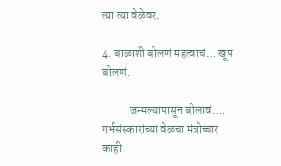त्या त्या वेळेवर.

4. बाळाशी बोलणं महत्वाचं… खूप बोलणं.

            जन्मल्यापासून बोलावं…. गर्भसंस्कारांच्या वेळचा मंत्रोच्चार काही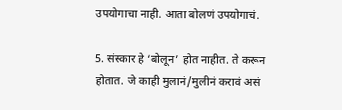उपयोगाचा नाही. आता बोलणं उपयोगाचं.

5. संस्कार हे ‘बोलून’ होत नाहीत. ते करून होतात. जे काही मुलानं/मुलीनं करावं असं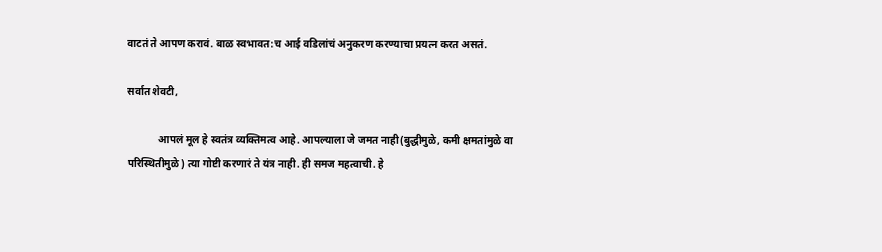वाटतं ते आपण करावं. बाळ स्वभावत:च आई वडिलांचं अनुकरण करण्याचा प्रयत्न करत असतं.

सर्वात शेवटी,

            आपलं मूल हे स्वतंत्र व्यक्तिमत्व आहे. आपल्याला जे जमत नाही(बुद्धीमुळे, कमी क्षमतांमुळे वा परिस्थितीमुळे) त्या गोष्टी करणारं ते यंत्र नाही. ही समज महत्वाची. हे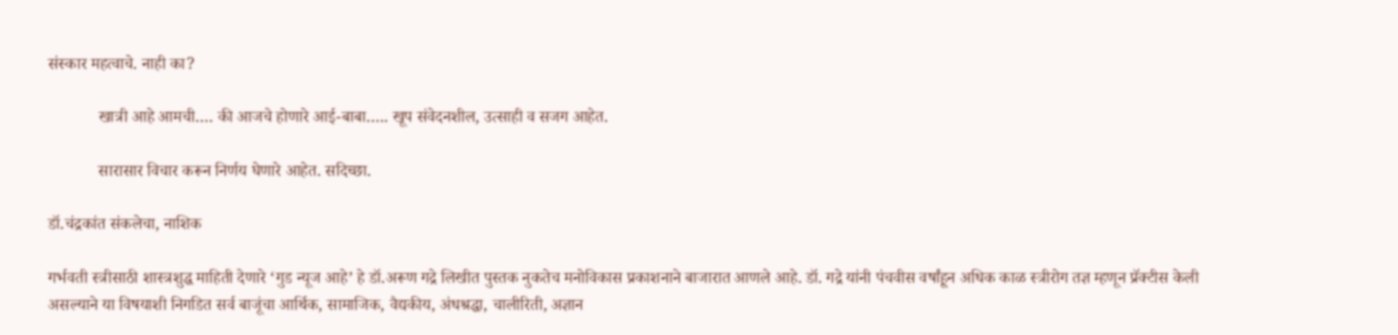संस्कार महत्वाचे. नाही का?

            खात्री आहे आमची…. की आजचे होणारे आई-बाबा….. खूप संवेदनशील, उत्साही व सजग आहेत.

            सारासार विचार करून निर्णय घेणारे आहेत. सदिच्छा.

डॉ.चंद्रकांत संकलेचा, नाशिक

गर्भवती स्त्रीसाठी शास्त्रशुद्ध माहिती देणारे ‘गुड न्यूज आहे’ हे डॉ.अरूण गद्रे लिखीत पुस्तक नुकतेच मनोविकास प्रकाशनाने बाजारात आणले आहे. डॉ. गद्रे यांनी पंचवीस वर्षांहून अधिक काळ स्त्रीरोग तज्ञ म्हणून प्रॅक्टीस केली असल्याने या विषयाशी निगडित सर्व बाजूंचा आर्थिक, सामाजिक, वैद्यकीय, अंधश्रद्धा, चालीरिती, अज्ञान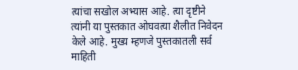त्यांचा सखोल अभ्यास आहे. त्या दृष्टीने त्यांनी या पुस्तकात ओघवत्या शैलीत निवेदन केले आहे. मुख्य म्हणजे पुस्तकातली सर्व माहिती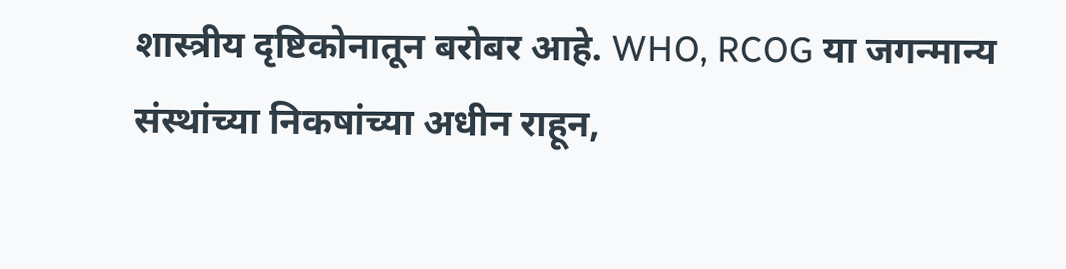शास्त्रीय दृष्टिकोनातून बरोबर आहे. WHO, RCOG या जगन्मान्य संस्थांच्या निकषांच्या अधीन राहून,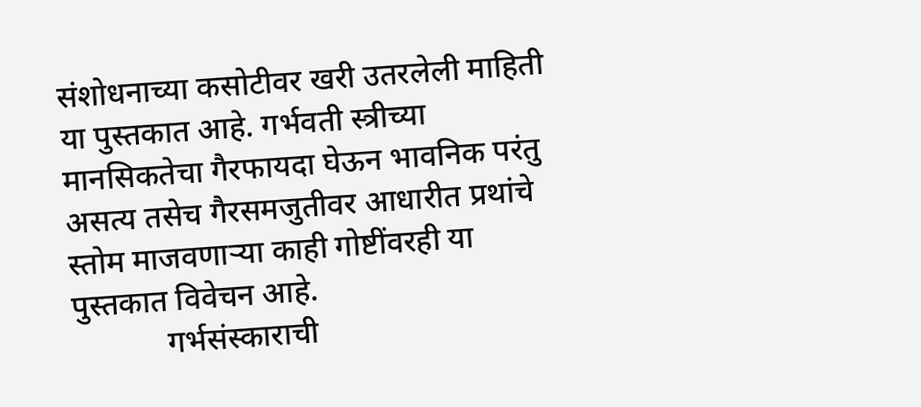संशोधनाच्या कसोटीवर खरी उतरलेली माहिती या पुस्तकात आहे. गर्भवती स्त्रीच्या मानसिकतेचा गैरफायदा घेऊन भावनिक परंतु असत्य तसेच गैरसमजुतीवर आधारीत प्रथांचे स्तोम माजवणार्‍या काही गोष्टींवरही या पुस्तकात विवेचन आहे.
            गर्भसंस्काराची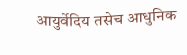आयुर्वेदिय तसेच आधुनिक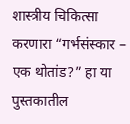शास्त्रीय चिकित्सा करणारा “गर्भसंस्कार – एक थोतांड?” हा या पुस्तकातील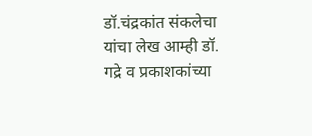डॉ.चंद्रकांत संकलेचा यांचा लेख आम्ही डॉ. गद्रे व प्रकाशकांच्या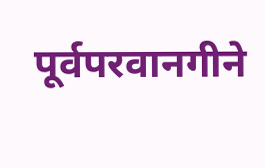पूर्वपरवानगीने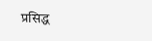प्रसिद्ध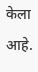केला आहे.